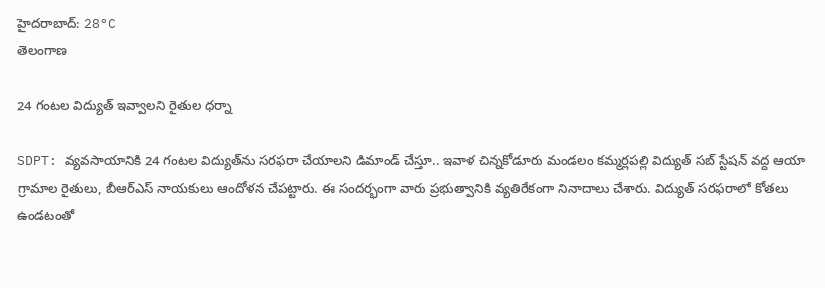హైదరాబాద్: 28°C
తెలంగాణ

24 గంటల విద్యుత్‌ ఇవ్వాలని రైతుల ధర్నా

SDPT: వ్యవసాయానికి 24 గంటల విద్యుత్‌ను సరఫరా చేయాలని డిమాండ్ చేస్తూ.. ఇవాళ చిన్నకోడూరు మండలం కమ్మర్లపల్లి విద్యుత్ సబ్ స్టేషన్ వద్ద ఆయా గ్రామాల రైతులు, బీఆర్ఎస్ నాయకులు ఆందోళన చేపట్టారు. ఈ సందర్భంగా వారు ప్రభుత్వానికి వ్యతిరేకంగా నినాదాలు చేశారు. విద్యుత్ సరఫరాలో కోతలు ఉండటంతో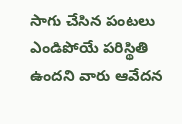సాగు చేసిన పంటలు ఎండిపోయే పరిస్థితి ఉందని వారు ఆవేదన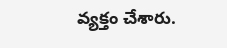వ్యక్తం చేశారు.